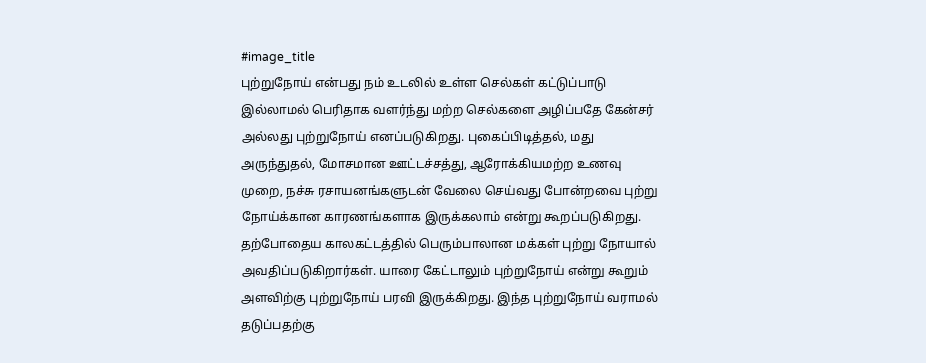#image_title
புற்றுநோய் என்பது நம் உடலில் உள்ள செல்கள் கட்டுப்பாடு இல்லாமல் பெரிதாக வளர்ந்து மற்ற செல்களை அழிப்பதே கேன்சர் அல்லது புற்றுநோய் எனப்படுகிறது. புகைப்பிடித்தல், மது அருந்துதல், மோசமான ஊட்டச்சத்து, ஆரோக்கியமற்ற உணவு முறை, நச்சு ரசாயனங்களுடன் வேலை செய்வது போன்றவை புற்று நோய்க்கான காரணங்களாக இருக்கலாம் என்று கூறப்படுகிறது.
தற்போதைய காலகட்டத்தில் பெரும்பாலான மக்கள் புற்று நோயால் அவதிப்படுகிறார்கள். யாரை கேட்டாலும் புற்றுநோய் என்று கூறும் அளவிற்கு புற்றுநோய் பரவி இருக்கிறது. இந்த புற்றுநோய் வராமல் தடுப்பதற்கு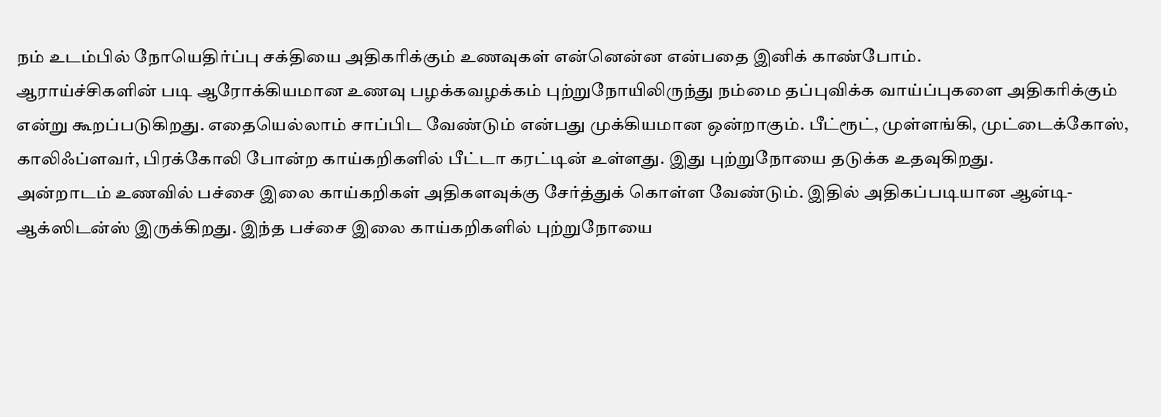நம் உடம்பில் நோயெதிர்ப்பு சக்தியை அதிகரிக்கும் உணவுகள் என்னென்ன என்பதை இனிக் காண்போம்.
ஆராய்ச்சிகளின் படி ஆரோக்கியமான உணவு பழக்கவழக்கம் புற்றுநோயிலிருந்து நம்மை தப்புவிக்க வாய்ப்புகளை அதிகரிக்கும் என்று கூறப்படுகிறது. எதையெல்லாம் சாப்பிட வேண்டும் என்பது முக்கியமான ஒன்றாகும். பீட்ரூட், முள்ளங்கி, முட்டைக்கோஸ், காலிஃப்ளவர், பிரக்கோலி போன்ற காய்கறிகளில் பீட்டா கரட்டின் உள்ளது. இது புற்றுநோயை தடுக்க உதவுகிறது.
அன்றாடம் உணவில் பச்சை இலை காய்கறிகள் அதிகளவுக்கு சேர்த்துக் கொள்ள வேண்டும். இதில் அதிகப்படியான ஆன்டி-ஆக்ஸிடன்ஸ் இருக்கிறது. இந்த பச்சை இலை காய்கறிகளில் புற்றுநோயை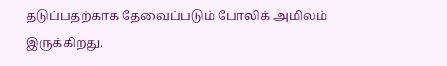தடுப்பதற்காக தேவைப்படும் போலிக் அமிலம் இருக்கிறது.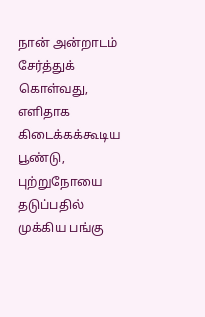நான் அன்றாடம் சேர்த்துக் கொள்வது, எளிதாக கிடைக்கக்கூடிய பூண்டு, புற்றுநோயை தடுப்பதில் முக்கிய பங்கு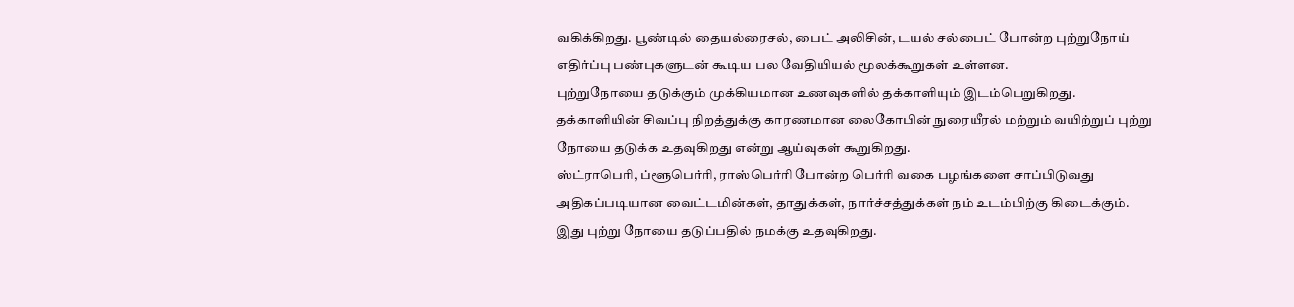வகிக்கிறது. பூண்டில் தையல்ரைசல், பைட் அலிசின், டயல் சல்பைட் போன்ற புற்றுநோய் எதிர்ப்பு பண்புகளுடன் கூடிய பல வேதியியல் மூலக்கூறுகள் உள்ளன.
புற்றுநோயை தடுக்கும் முக்கியமான உணவுகளில் தக்காளியும் இடம்பெறுகிறது. தக்காளியின் சிவப்பு நிறத்துக்கு காரணமான லைகோபின் நுரையீரல் மற்றும் வயிற்றுப் புற்று நோயை தடுக்க உதவுகிறது என்று ஆய்வுகள் கூறுகிறது.
ஸ்ட்ராபெரி, ப்ளூபெர்ரி, ராஸ்பெர்ரி போன்ற பெர்ரி வகை பழங்களை சாப்பிடுவது அதிகப்படியான வைட்டமின்கள், தாதுக்கள், நார்ச்சத்துக்கள் நம் உடம்பிற்கு கிடைக்கும். இது புற்று நோயை தடுப்பதில் நமக்கு உதவுகிறது.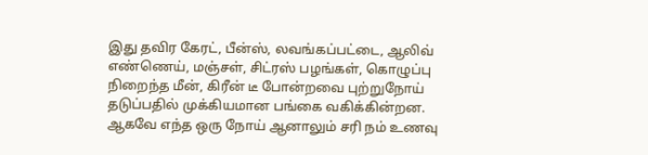இது தவிர கேரட், பீன்ஸ், லவங்கப்பட்டை, ஆலிவ் எண்ணெய், மஞ்சள், சிட்ரஸ் பழங்கள், கொழுப்பு நிறைந்த மீன், கிரீன் டீ போன்றவை புற்றுநோய் தடுப்பதில் முக்கியமான பங்கை வகிக்கின்றன. ஆகவே எந்த ஒரு நோய் ஆனாலும் சரி நம் உணவு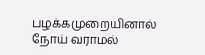பழக்கமுறையினால் நோய் வராமல்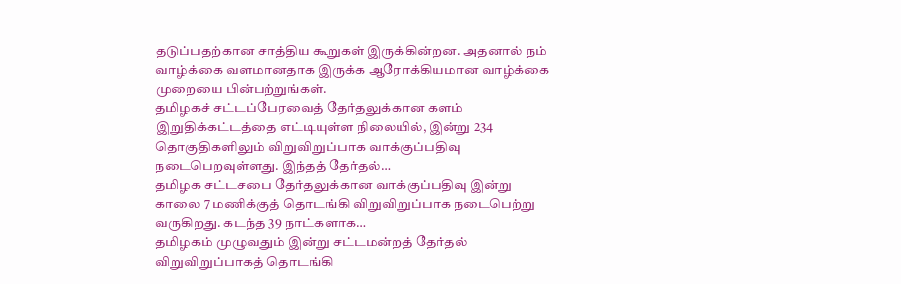தடுப்பதற்கான சாத்திய கூறுகள் இருக்கின்றன. அதனால் நம் வாழ்க்கை வளமானதாக இருக்க ஆரோக்கியமான வாழ்க்கை முறையை பின்பற்றுங்கள்.
தமிழகச் சட்டப்பேரவைத் தேர்தலுக்கான களம் இறுதிக்கட்டத்தை எட்டியுள்ள நிலையில், இன்று 234 தொகுதிகளிலும் விறுவிறுப்பாக வாக்குப்பதிவு நடைபெறவுள்ளது. இந்தத் தேர்தல்…
தமிழக சட்டசபை தேர்தலுக்கான வாக்குப்பதிவு இன்று காலை 7 மணிக்குத் தொடங்கி விறுவிறுப்பாக நடைபெற்று வருகிறது. கடந்த 39 நாட்களாக…
தமிழகம் முழுவதும் இன்று சட்டமன்றத் தேர்தல் விறுவிறுப்பாகத் தொடங்கி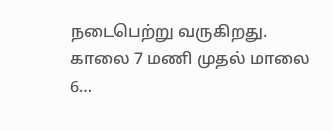நடைபெற்று வருகிறது. காலை 7 மணி முதல் மாலை 6…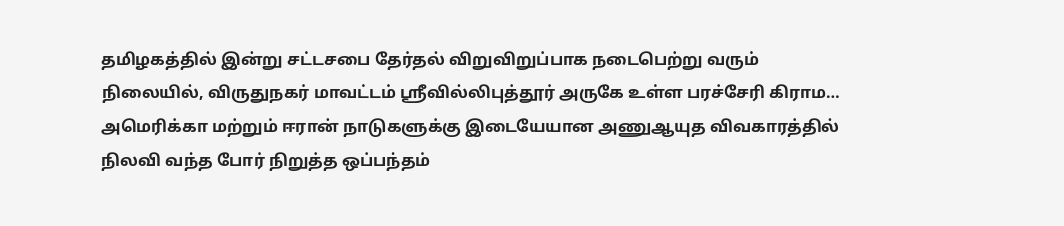தமிழகத்தில் இன்று சட்டசபை தேர்தல் விறுவிறுப்பாக நடைபெற்று வரும் நிலையில், விருதுநகர் மாவட்டம் ஸ்ரீவில்லிபுத்தூர் அருகே உள்ள பரச்சேரி கிராம…
அமெரிக்கா மற்றும் ஈரான் நாடுகளுக்கு இடையேயான அணுஆயுத விவகாரத்தில் நிலவி வந்த போர் நிறுத்த ஒப்பந்தம்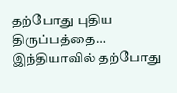தற்போது புதிய திருப்பத்தை…
இந்தியாவில் தற்போது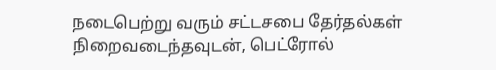நடைபெற்று வரும் சட்டசபை தேர்தல்கள் நிறைவடைந்தவுடன், பெட்ரோல்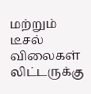மற்றும் டீசல் விலைகள் லிட்டருக்கு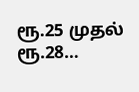ரூ.25 முதல் ரூ.28…